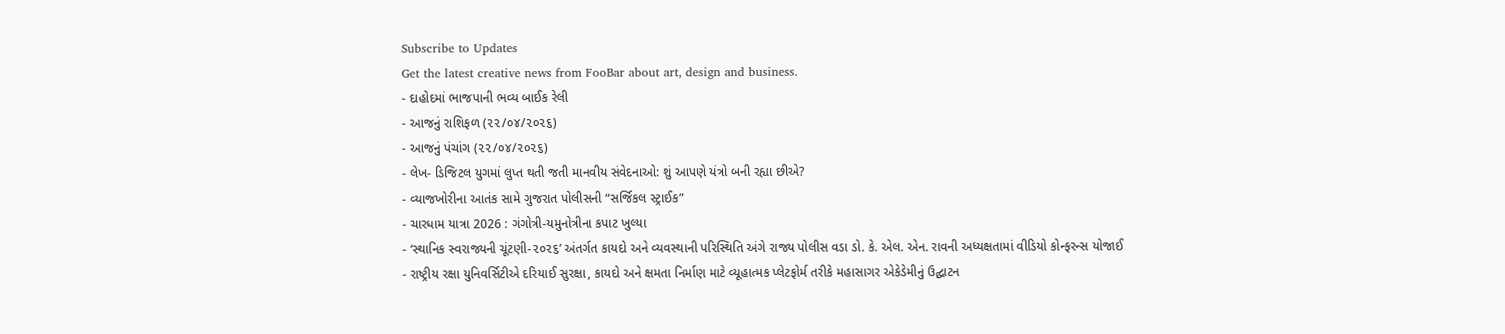Subscribe to Updates
Get the latest creative news from FooBar about art, design and business.
- દાહોદમાં ભાજપાની ભવ્ય બાઈક રેલી
- આજનું રાશિફળ (૨૨/૦૪/૨૦૨૬)
- આજનું પંચાંગ (૨૨/૦૪/૨૦૨૬)
- લેખ- ડિજિટલ યુગમાં લુપ્ત થતી જતી માનવીય સંવેદનાઓ: શું આપણે યંત્રો બની રહ્યા છીએ?
- વ્યાજખોરીના આતંક સામે ગુજરાત પોલીસની “સર્જિકલ સ્ટ્રાઈક”
- ચારધામ યાત્રા 2026 : ગંગોત્રી-યમુનોત્રીના કપાટ ખુલ્યા
- ‘સ્થાનિક સ્વરાજ્યની ચૂંટણી-૨૦૨૬’ અંતર્ગત કાયદો અને વ્યવસ્થાની પરિસ્થિતિ અંગે રાજ્ય પોલીસ વડા ડો. કે. એલ. એન. રાવની અધ્યક્ષતામાં વીડિયો કોન્ફરન્સ યોજાઈ
- રાષ્ટ્રીય રક્ષા યુનિવર્સિટીએ દરિયાઈ સુરક્ષા, કાયદો અને ક્ષમતા નિર્માણ માટે વ્યૂહાત્મક પ્લેટફોર્મ તરીકે મહાસાગર એકેડેમીનું ઉદ્ઘાટન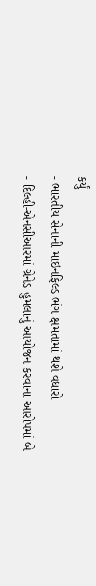કર્યું
- ભારતીય સેનાની માઇનફિલ્ડ ભંગ ક્ષમતામાં થશે વધારો
- દિલ્હી-એનસીઆરમાં ગ્રેનેડ હુમલાનું આયોજન કરવાના આરોપમાં બે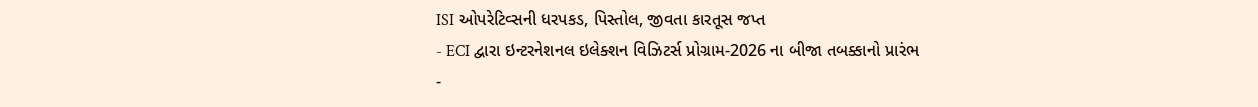ISI ઓપરેટિવ્સની ધરપકડ, પિસ્તોલ, જીવતા કારતૂસ જપ્ત
- ECI દ્વારા ઇન્ટરનેશનલ ઇલેક્શન વિઝિટર્સ પ્રોગ્રામ-2026 ના બીજા તબક્કાનો પ્રારંભ
-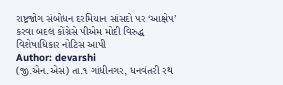રાષ્ટ્રજોગ સંબોધન દરમિયાન સાંસદો પર ‘આક્ષેપ’ કરવા બદલ કોંગ્રેસે પીએમ મોદી વિરુદ્ધ વિશેષાધિકાર નોટિસ આપી
Author: devarshi
(જી.એન.એસ) તા.૧ ગાંધીનગર, ધનવંતરી રથ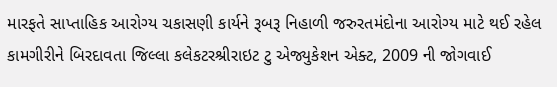મારફતે સાપ્તાહિક આરોગ્ય ચકાસણી કાર્યને રૂબરૂ નિહાળી જરુરતમંદોના આરોગ્ય માટે થઈ રહેલ કામગીરીને બિરદાવતા જિલ્લા કલેકટરશ્રીરાઇટ ટુ એજ્યુકેશન એક્ટ, 2009 ની જોગવાઈ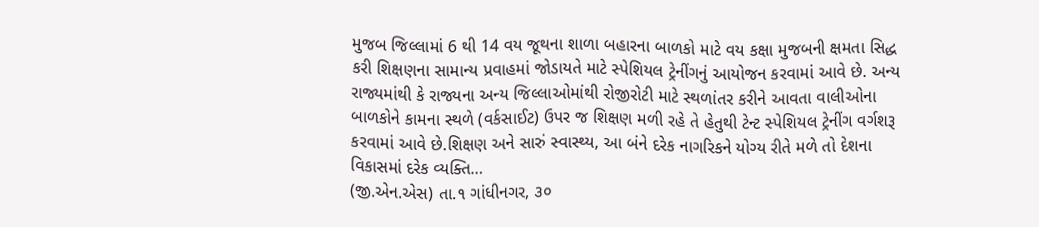મુજબ જિલ્લામાં 6 થી 14 વય જૂથના શાળા બહારના બાળકો માટે વય કક્ષા મુજબની ક્ષમતા સિદ્ધ કરી શિક્ષણના સામાન્ય પ્રવાહમાં જોડાયતે માટે સ્પેશિયલ ટ્રેનીંગનું આયોજન કરવામાં આવે છે. અન્ય રાજ્યમાંથી કે રાજ્યના અન્ય જિલ્લાઓમાંથી રોજીરોટી માટે સ્થળાંતર કરીને આવતા વાલીઓના બાળકોને કામના સ્થળે (વર્કસાઈટ) ઉપર જ શિક્ષણ મળી રહે તે હેતુથી ટેન્ટ સ્પેશિયલ ટ્રેનીંગ વર્ગશરૂ કરવામાં આવે છે.શિક્ષણ અને સારું સ્વાસ્થ્ય, આ બંને દરેક નાગરિકને યોગ્ય રીતે મળે તો દેશના વિકાસમાં દરેક વ્યક્તિ…
(જી.એન.એસ) તા.૧ ગાંધીનગર, ૩૦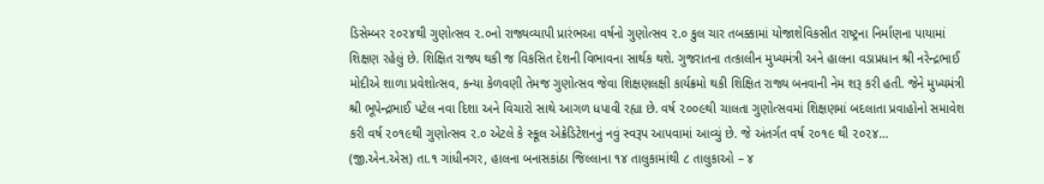ડિસેમ્બર ૨૦૨૪થી ગુણોત્સવ ૨.૦નો રાજ્યવ્યાપી પ્રારંભઆ વર્ષનો ગુણોત્સવ ૨.૦ કુલ ચાર તબક્કામાં યોજાશેવિકસીત રાષ્ટ્રના નિર્માણના પાયામાં શિક્ષણ રહેલું છે. શિક્ષિત રાજ્ય થકી જ વિકસિત દેશની વિભાવના સાર્થક થશે. ગુજરાતના તત્કાલીન મુખ્યમંત્રી અને હાલના વડાપ્રધાન શ્રી નરેન્દ્રભાઈ મોદીએ શાળા પ્રવેશોત્સવ, કન્યા કેળવણી તેમજ ગુણોત્સવ જેવા શિક્ષણલક્ષી કાર્યક્રમો થકી શિક્ષિત રાજ્ય બનવાની નેમ શરૂ કરી હતી. જેને મુખ્યમંત્રી શ્રી ભૂપેન્દ્રભાઈ પટેલ નવા દિશા અને વિચારો સાથે આગળ ધપાવી રહ્યા છે. વર્ષ ૨૦૦૯થી ચાલતા ગુણોત્સવમાં શિક્ષણમાં બદલાતા પ્રવાહોનો સમાવેશ કરી વર્ષ ૨૦૧૯થી ગુણોત્સવ ૨.૦ એટલે કે સ્કૂલ એક્રેડિટેશનનું નવું સ્વરૂપ આપવામાં આવ્યું છે. જે અંતર્ગત વર્ષ ૨૦૧૯ થી ૨૦૨૪…
(જી.એન.એસ) તા.૧ ગાંધીનગર, હાલના બનાસકાંઠા જિલ્લાના ૧૪ તાલુકામાંથી ૮ તાલુકાઓ – ૪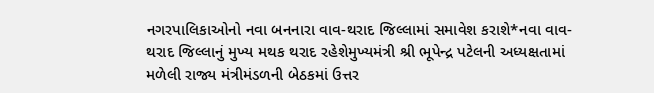નગરપાલિકાઓનો નવા બનનારા વાવ-થરાદ જિલ્લામાં સમાવેશ કરાશે*નવા વાવ-થરાદ જિલ્લાનું મુખ્ય મથક થરાદ રહેશેમુખ્યમંત્રી શ્રી ભૂપેન્દ્ર પટેલની અધ્યક્ષતામાં મળેલી રાજ્ય મંત્રીમંડળની બેઠકમાં ઉત્તર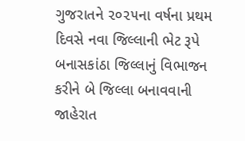ગુજરાતને ૨૦૨૫ના વર્ષના પ્રથમ દિવસે નવા જિલ્લાની ભેટ રૂપે બનાસકાંઠા જિલ્લાનું વિભાજન કરીને બે જિલ્લા બનાવવાની જાહેરાત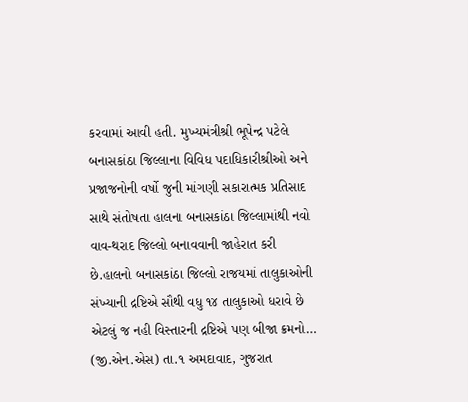કરવામાં આવી હતી. મુખ્યમંત્રીશ્રી ભૂપેન્દ્ર પટેલે બનાસકાંઠા જિલ્લાના વિવિધ પદાધિકારીશ્રીઓ અને પ્રજાજનોની વર્ષો જુની માંગણી સકારાત્મક પ્રતિસાદ સાથે સંતોષતા હાલના બનાસકાંઠા જિલ્લામાંથી નવો વાવ-થરાદ જિલ્લો બનાવવાની જાહેરાત કરી છે.હાલનો બનાસકાંઠા જિલ્લો રાજયમાં તાલુકાઓની સંખ્યાની દ્રષ્ટિએ સૌથી વધુ ૧૪ તાલુકાઓ ધરાવે છે એટલું જ નહી વિસ્તારની દ્રષ્ટિએ પણ બીજા ક્રમનો…
(જી.એન.એસ) તા.૧ અમદાવાદ, ગુજરાત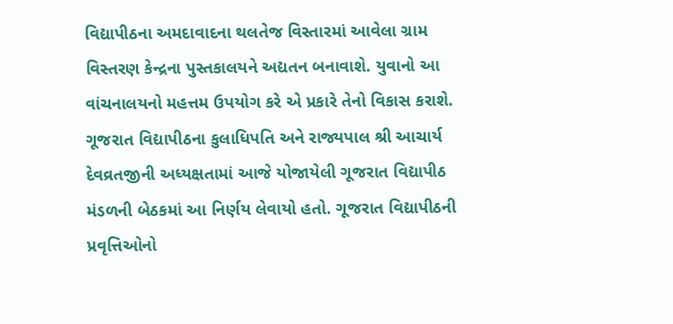વિદ્યાપીઠના અમદાવાદના થલતેજ વિસ્તારમાં આવેલા ગ્રામ વિસ્તરણ કેન્દ્રના પુસ્તકાલયને અદ્યતન બનાવાશે. યુવાનો આ વાંચનાલયનો મહત્તમ ઉપયોગ કરે એ પ્રકારે તેનો વિકાસ કરાશે. ગૂજરાત વિદ્યાપીઠના કુલાધિપતિ અને રાજ્યપાલ શ્રી આચાર્ય દેવવ્રતજીની અધ્યક્ષતામાં આજે યોજાયેલી ગૂજરાત વિદ્યાપીઠ મંડળની બેઠકમાં આ નિર્ણય લેવાયો હતો. ગૂજરાત વિદ્યાપીઠની પ્રવૃત્તિઓનો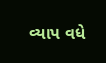વ્યાપ વધે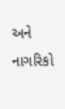અને નાગરિકો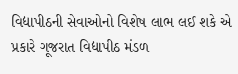વિદ્યાપીઠની સેવાઓનો વિશેષ લાભ લઈ શકે એ પ્રકારે ગૂજરાત વિદ્યાપીઠ મંડળ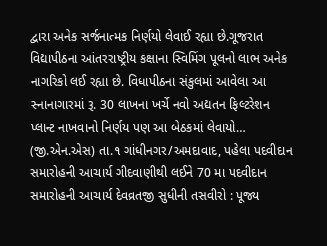દ્વારા અનેક સર્જનાત્મક નિર્ણયો લેવાઈ રહ્યા છે.ગૂજરાત વિદ્યાપીઠના આંતરરાષ્ટ્રીય કક્ષાના સ્વિમિંગ પૂલનો લાભ અનેક નાગરિકો લઈ રહ્યા છે. વિધાપીઠના સંકુલમાં આવેલા આ સ્નાનાગારમાં રૂ. 30 લાખના ખર્ચે નવો અદ્યતન ફિલ્ટરેશન પ્લાન્ટ નાખવાનો નિર્ણય પણ આ બેઠકમાં લેવાયો…
(જી.એન.એસ) તા.૧ ગાંધીનગર/અમદાવાદ, પહેલા પદવીદાન સમારોહની આચાર્ય ગીદવાણીથી લઈને 70 મા પદવીદાન સમારોહની આચાર્ય દેવવ્રતજી સુધીની તસવીરો : પૂજ્ય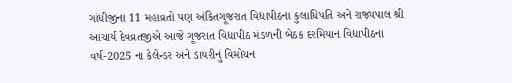ગાંધીજીના 11 મહાવ્રતો પણ અંકિતગૂજરાત વિદ્યાપીઠના કુલાધિપતિ અને રાજ્યપાલ શ્રી આચાર્ય દેવવ્રતજીએ આજે ગૂજરાત વિદ્યાપીઠ મંડળની બેઠક દરમિયાન વિદ્યાપીઠના વર્ષ-2025 ના કેલેન્ડર અને ડાયરીનું વિમોચન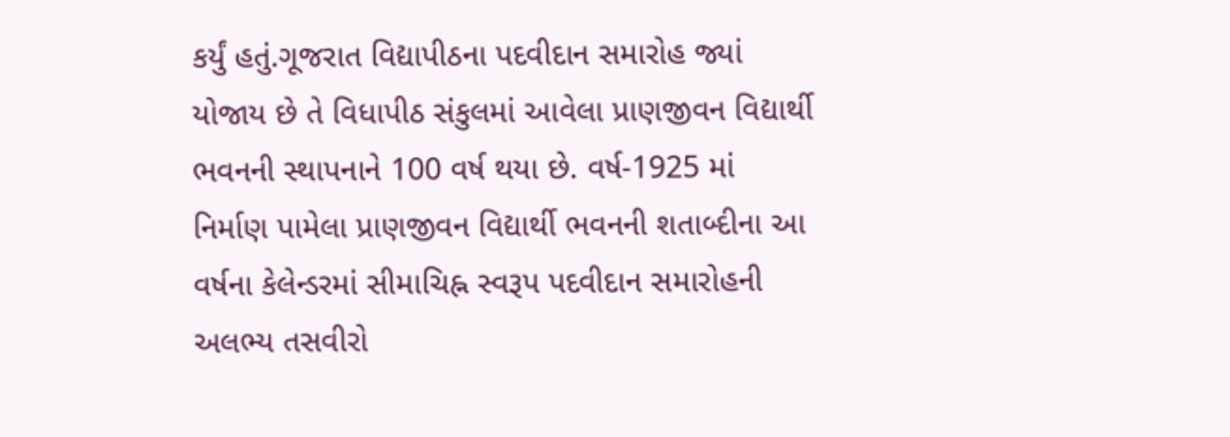કર્યું હતું.ગૂજરાત વિદ્યાપીઠના પદવીદાન સમારોહ જ્યાં યોજાય છે તે વિધાપીઠ સંકુલમાં આવેલા પ્રાણજીવન વિદ્યાર્થી ભવનની સ્થાપનાને 100 વર્ષ થયા છે. વર્ષ-1925 માં નિર્માણ પામેલા પ્રાણજીવન વિદ્યાર્થી ભવનની શતાબ્દીના આ વર્ષના કેલેન્ડરમાં સીમાચિહ્ન સ્વરૂપ પદવીદાન સમારોહની અલભ્ય તસવીરો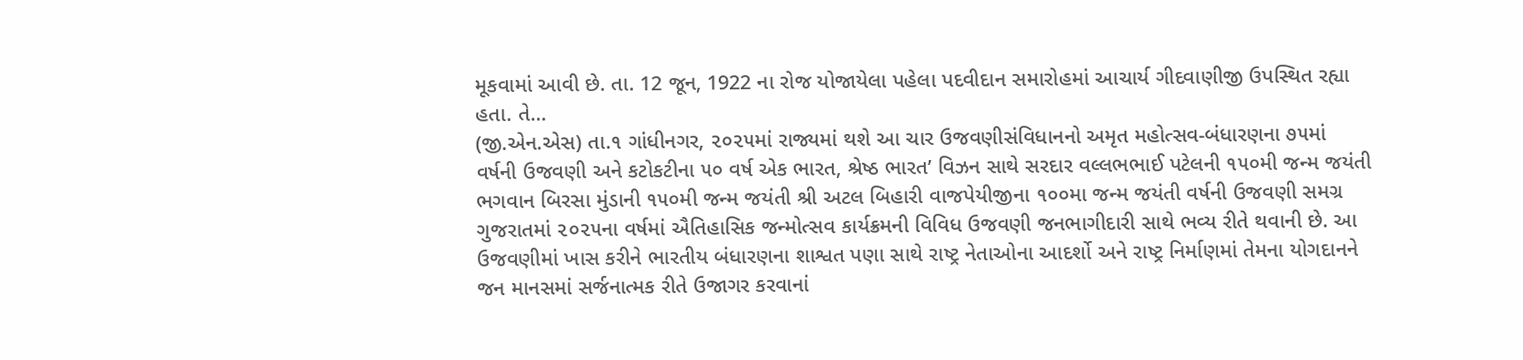મૂકવામાં આવી છે. તા. 12 જૂન, 1922 ના રોજ યોજાયેલા પહેલા પદવીદાન સમારોહમાં આચાર્ય ગીદવાણીજી ઉપસ્થિત રહ્યા હતા. તે…
(જી.એન.એસ) તા.૧ ગાંધીનગર, ૨૦૨૫માં રાજ્યમાં થશે આ ચાર ઉજવણીસંવિધાનનો અમૃત મહોત્સવ-બંધારણના ૭૫માં વર્ષની ઉજવણી અને કટોકટીના ૫૦ વર્ષ એક ભારત, શ્રેષ્ઠ ભારત’ વિઝન સાથે સરદાર વલ્લભભાઈ પટેલની ૧૫૦મી જન્મ જયંતી ભગવાન બિરસા મુંડાની ૧૫૦મી જન્મ જયંતી શ્રી અટલ બિહારી વાજપેયીજીના ૧૦૦મા જન્મ જયંતી વર્ષની ઉજવણી સમગ્ર ગુજરાતમાં ૨૦૨૫ના વર્ષમાં ઐતિહાસિક જન્મોત્સવ કાર્યક્રમની વિવિધ ઉજવણી જનભાગીદારી સાથે ભવ્ય રીતે થવાની છે. આ ઉજવણીમાં ખાસ કરીને ભારતીય બંધારણના શાશ્વત પણા સાથે રાષ્ટ્ર નેતાઓના આદર્શો અને રાષ્ટ્ર નિર્માણમાં તેમના યોગદાનને જન માનસમાં સર્જનાત્મક રીતે ઉજાગર કરવાનાં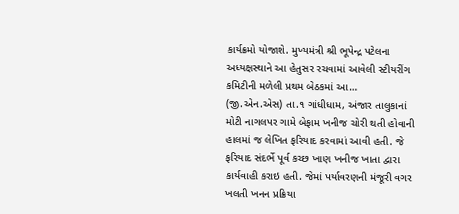કાર્યક્રમો યોજાશે. મુખ્યમંત્રી શ્રી ભૂપેન્દ્ર પટેલના અધ્યક્ષસ્થાને આ હેતુસર રચવામાં આવેલી સ્ટીયરીંગ કમિટીની મળેલી પ્રથમ બેઠકમાં આ…
(જી.એન.એસ) તા.૧ ગાંધીધામ, અંજાર તાલુકાનાં મોટી નાગલપર ગામે બેફામ ખનીજ ચોરી થતી હોવાની હાલમાં જ લેખિત ફરિયાદ કરવામાં આવી હતી. જે ફરિયાદ સંદર્ભે પૂર્વ કચ્છ ખાણ ખનીજ ખાતા દ્વારા કાર્યવાહી કરાઇ હતી. જેમાં પર્યાવરણની મંજૂરી વગર ખલતી ખનન પ્રક્રિયા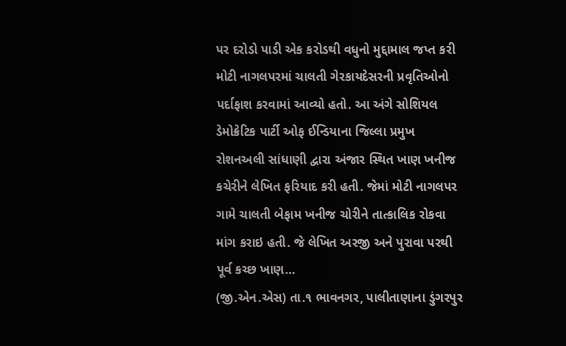પર દરોડો પાડી એક કરોડથી વધુનો મુદ્દામાલ જપ્ત કરી મોટી નાગલપરમાં ચાલતી ગેરકાયદેસરની પ્રવૃતિઓનો પર્દાફાશ કરવામાં આવ્યો હતો. આ અંગે સોશિયલ ડેમોક્રેટિક પાર્ટી ઓફ ઈન્ડિયાના જિલ્લા પ્રમુખ રોશનઅલી સાંધાણી દ્વારા અંજાર સ્થિત ખાણ ખનીજ કચેરીને લેખિત ફરિયાદ કરી હતી. જેમાં મોટી નાગલપર ગામે ચાલતી બેફામ ખનીજ ચોરીને તાત્કાલિક રોકવા માંગ કરાઇ હતી. જે લેખિત અરજી અને પુરાવા પરથી પૂર્વ કચ્છ ખાણ…
(જી.એન.એસ) તા.૧ ભાવનગર, પાલીતાણાના ડુંગરપુર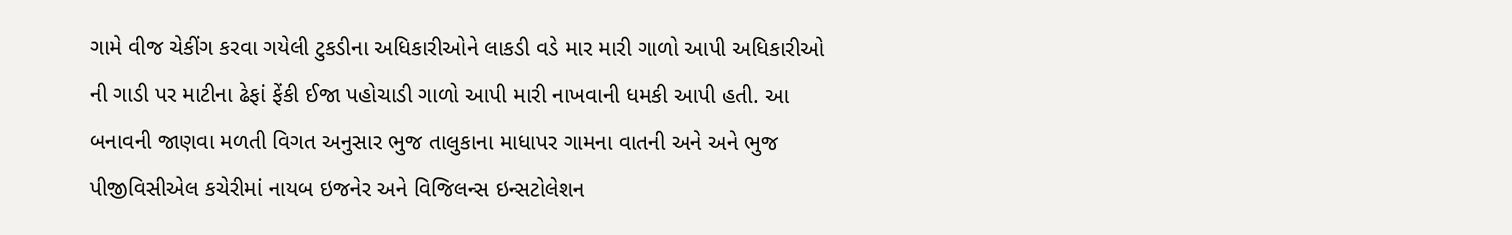ગામે વીજ ચેકીંગ કરવા ગયેલી ટુકડીના અધિકારીઓને લાકડી વડે માર મારી ગાળો આપી અધિકારીઓ ની ગાડી પર માટીના ઢેફાં ફેંકી ઈજા પહોચાડી ગાળો આપી મારી નાખવાની ધમકી આપી હતી. આ બનાવની જાણવા મળતી વિગત અનુસાર ભુજ તાલુકાના માધાપર ગામના વાતની અને અને ભુજ પીજીવિસીએલ કચેરીમાં નાયબ ઇજનેર અને વિજિલન્સ ઇન્સટોલેશન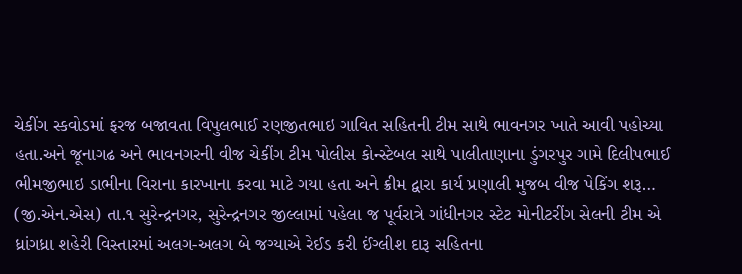ચેકીંગ સ્કવોડમાં ફરજ બજાવતા વિપુલભાઈ રણજીતભાઇ ગાવિત સહિતની ટીમ સાથે ભાવનગર ખાતે આવી પહોચ્યા હતા.અને જૂનાગઢ અને ભાવનગરની વીજ ચેકીંગ ટીમ પોલીસ કોન્સ્ટેબલ સાથે પાલીતાણાના ડુંગરપુર ગામે દિલીપભાઈ ભીમજીભાઇ ડાભીના વિરાના કારખાના કરવા માટે ગયા હતા અને ક્રીમ દ્વારા કાર્ય પ્રણાલી મુજબ વીજ પેકિંગ શરૂ…
(જી.એન.એસ) તા.૧ સુરેન્દ્રનગર, સુરેન્દ્રનગર જીલ્લામાં પહેલા જ પૂર્વરાત્રે ગાંધીનગર સ્ટેટ મોનીટરીંગ સેલની ટીમ એ ધ્રાંગધ્રા શહેરી વિસ્તારમાં અલગ-અલગ બે જગ્યાએ રેઈડ કરી ઈંગ્લીશ દારૂ સહિતના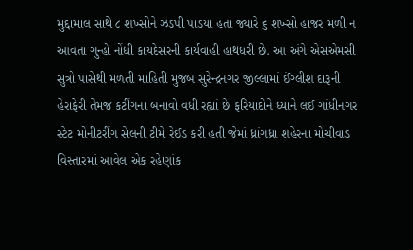મુદ્દામાલ સાથે ૮ શખ્સોને ઝડપી પાડયા હતા જ્યારે ૬ શખ્સો હાજર મળી ન આવતા ગુન્હો નોંધી કાયદેસરની કાર્યવાહી હાથધરી છે. આ અંગે એસએમસી સુત્રો પાસેથી મળતી માહિતી મુજબ સુરેન્દ્રનગર જીલ્લામાં ઈંગ્લીશ દારૂની હેરાફેરી તેમજ કટીંગના બનાવો વધી રહ્યાં છે ફરિયાદોને ધ્યાને લઈ ગાંધીનગર સ્ટેટ મોનીટરીંગ સેલની ટીમે રેઈડ કરી હતી જેમાં ધ્રાંગધ્રા શહેરના મોચીવાડ વિસ્તારમાં આવેલ એક રહેણાંક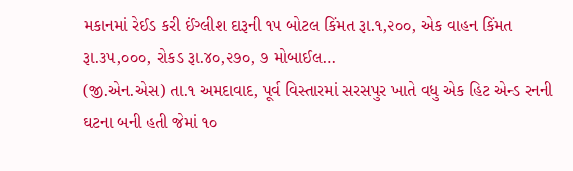મકાનમાં રેઈડ કરી ઈંગ્લીશ દારૂની ૧૫ બોટલ કિંમત રૂા.૧,૨૦૦, એક વાહન કિંમત રૂા.૩૫,૦૦૦, રોકડ રૂા.૪૦,૨૭૦, ૭ મોબાઈલ…
(જી.એન.એસ) તા.૧ અમદાવાદ, પૂર્વ વિસ્તારમાં સરસપુર ખાતે વધુ એક હિટ એન્ડ રનની ઘટના બની હતી જેમાં ૧૦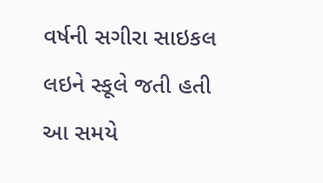વર્ષની સગીરા સાઇકલ લઇને સ્કૂલે જતી હતી આ સમયે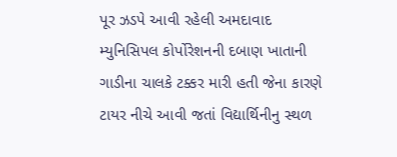પૂર ઝડપે આવી રહેલી અમદાવાદ મ્યુનિસિપલ કોર્પોરેશનની દબાણ ખાતાની ગાડીના ચાલકે ટક્કર મારી હતી જેના કારણે ટાયર નીચે આવી જતાં વિદ્યાર્થિનીનુ સ્થળ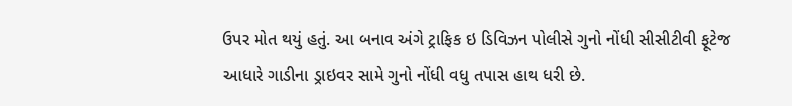ઉપર મોત થયું હતું. આ બનાવ અંગે ટ્રાફિક ઇ ડિવિઝન પોલીસે ગુનો નોંધી સીસીટીવી ફૂટેજ આધારે ગાડીના ડ્રાઇવર સામે ગુનો નોંધી વધુ તપાસ હાથ ધરી છે.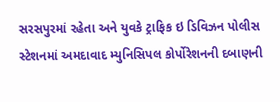સરસપુરમાં રહેતા અને યુવકે ટ્રાફિક ઇ ડિવિઝન પોલીસ સ્ટેશનમાં અમદાવાદ મ્યુનિસિપલ કોર્પોરેશનની દબાણની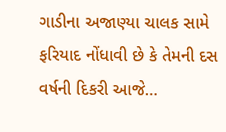ગાડીના અજાણ્યા ચાલક સામે ફરિયાદ નોંધાવી છે કે તેમની દસ વર્ષની દિકરી આજે…